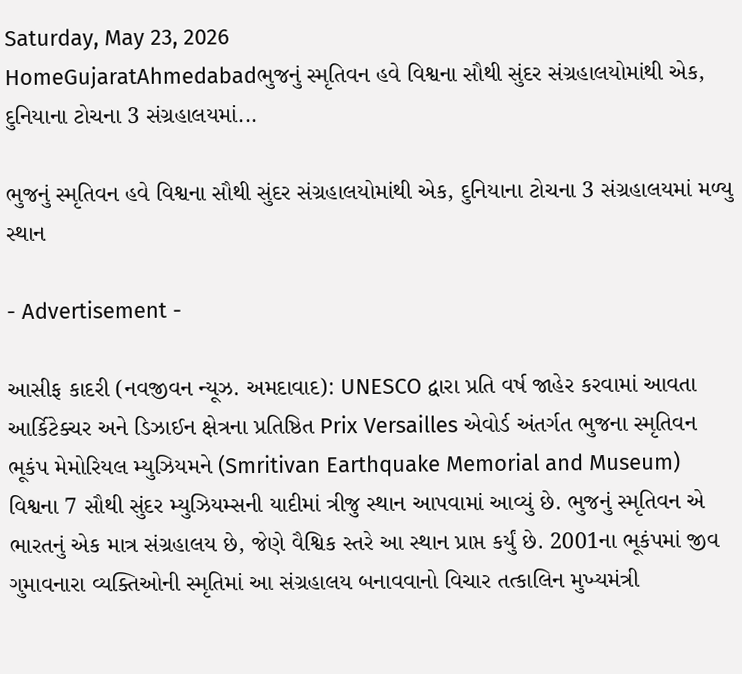Saturday, May 23, 2026
HomeGujaratAhmedabadભુજનું સ્મૃતિવન હવે વિશ્વના સૌથી સુંદર સંગ્રહાલયોમાંથી એક, દુનિયાના ટોચના 3 સંગ્રહાલયમાં...

ભુજનું સ્મૃતિવન હવે વિશ્વના સૌથી સુંદર સંગ્રહાલયોમાંથી એક, દુનિયાના ટોચના 3 સંગ્રહાલયમાં મળ્યુ સ્થાન

- Advertisement -

આસીફ કાદરી (નવજીવન ન્યૂઝ. અમદાવાદ): UNESCO દ્વારા પ્રતિ વર્ષ જાહેર કરવામાં આવતા આર્કિટેક્ચર અને ડિઝાઈન ક્ષેત્રના પ્રતિષ્ઠિત Prix Versailles એવોર્ડ અંતર્ગત ભુજના સ્મૃતિવન ભૂકંપ મેમોરિયલ મ્યુઝિયમને (Smritivan Earthquake Memorial and Museum) વિશ્વના 7 સૌથી સુંદર મ્યુઝિયમ્સની યાદીમાં ત્રીજુ સ્થાન આપવામાં આવ્યું છે. ભુજનું સ્મૃતિવન એ ભારતનું એક માત્ર સંગ્રહાલય છે, જેણે વૈશ્વિક સ્તરે આ સ્થાન પ્રાપ્ત કર્યું છે. 2001ના ભૂકંપમાં જીવ ગુમાવનારા વ્યક્તિઓની સ્મૃતિમાં આ સંગ્રહાલય બનાવવાનો વિચાર તત્કાલિન મુખ્યમંત્રી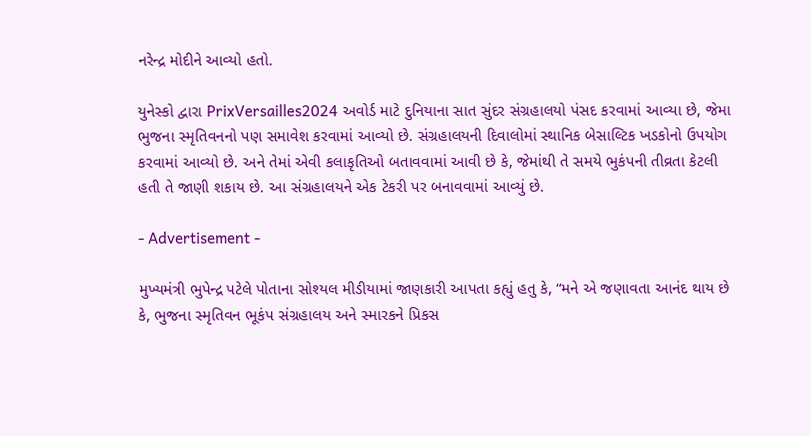નરેન્દ્ર મોદીને આવ્યો હતો.

યુનેસ્કો દ્વારા PrixVersailles2024 અવોર્ડ માટે દુનિયાના સાત સુંદર સંગ્રહાલયો પંસદ કરવામાં આવ્યા છે, જેમા ભુજના સ્મૃતિવનનો પણ સમાવેશ કરવામાં આવ્યો છે. સંગ્રહાલયની દિવાલોમાં સ્થાનિક બેસાલ્ટિક ખડકોનો ઉપયોગ કરવામાં આવ્યો છે. અને તેમાં એવી કલાકૃતિઓ બતાવવામાં આવી છે કે, જેમાંથી તે સમયે ભુકંપની તીવ્રતા કેટલી હતી તે જાણી શકાય છે. આ સંગ્રહાલયને એક ટેકરી પર બનાવવામાં આવ્યું છે.

- Advertisement -

મુખ્યમંત્રી ભુપેન્દ્ર પટેલે પોતાના સોશ્યલ મીડીયામાં જાણકારી આપતા કહ્યું હતુ કે, “મને એ જણાવતા આનંદ થાય છે કે, ભુજના સ્મૃતિવન ભૂકંપ સંગ્રહાલય અને સ્મારકને પ્રિકસ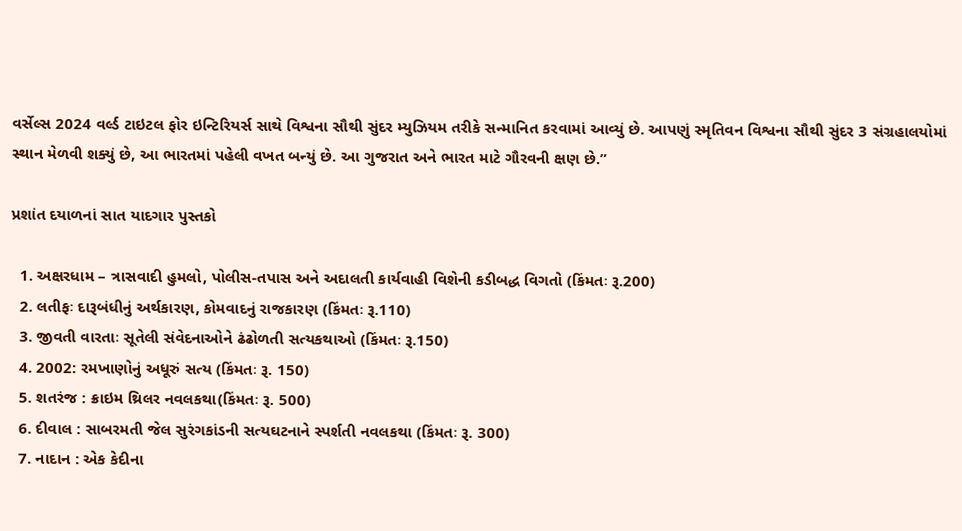વર્સેલ્સ 2024 વર્લ્ડ ટાઇટલ ફોર ઇન્ટિરિયર્સ સાથે વિશ્વના સૌથી સુંદર મ્યુઝિયમ તરીકે સન્માનિત કરવામાં આવ્યું છે. આપણું સ્મૃતિવન વિશ્વના સૌથી સુંદર 3 સંગ્રહાલયોમાં સ્થાન મેળવી શક્યું છે, આ ભારતમાં પહેલી વખત બન્યું છે. આ ગુજરાત અને ભારત માટે ગૌરવની ક્ષણ છે.”

પ્રશાંત દયાળનાં સાત યાદગાર પુસ્તકો

  1. અક્ષરધામ – ત્રાસવાદી હુમલો, પોલીસ-તપાસ અને અદાલતી કાર્યવાહી વિશેની કડીબદ્ધ વિગતો (કિંમતઃ રૂ.200)
  2. લતીફઃ દારૂબંધીનું અર્થકારણ, કોમવાદનું રાજકારણ (કિંમતઃ રૂ.110)
  3. જીવતી વારતાઃ સૂતેલી સંવેદનાઓને ઢંઢોળતી સત્યકથાઓ (કિંમતઃ રૂ.150)
  4. 2002: રમખાણોનું અધૂરું સત્ય (કિંમતઃ રૂ. 150)
  5. શતરંજ : ક્રાઇમ થ્રિલર નવલકથા(કિંમતઃ રૂ. 500)
  6. દીવાલ : સાબરમતી જેલ સુરંગકાંડની સત્યઘટનાને સ્પર્શતી નવલકથા (કિંમતઃ રૂ. 300)
  7. નાદાન : એક કેદીના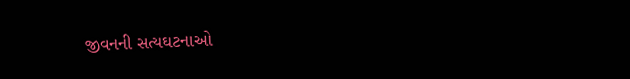જીવનની સત્યઘટનાઓ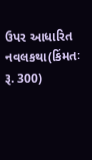ઉપર આધારિત નવલકથા(કિંમતઃ રૂ. 300)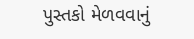પુસ્તકો મેળવવાનું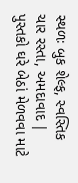સ્થળઃ બુક શેલ્ફ, સ્વસ્તિક ચાર રસ્તા, અમદાવાદ | પુસ્તકો ઘરે બેઠાં મેળવવા માટે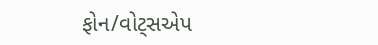ફોન/વોટ્સએપ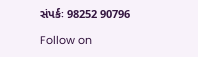સંપર્કઃ 98252 90796

Follow on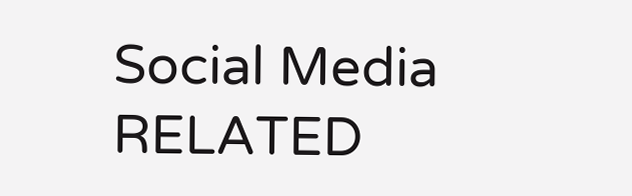Social Media
RELATED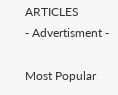ARTICLES
- Advertisment -

Most Popular